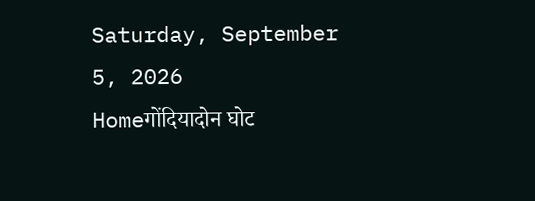Saturday, September 5, 2026
Homeगोंदियादोन घोट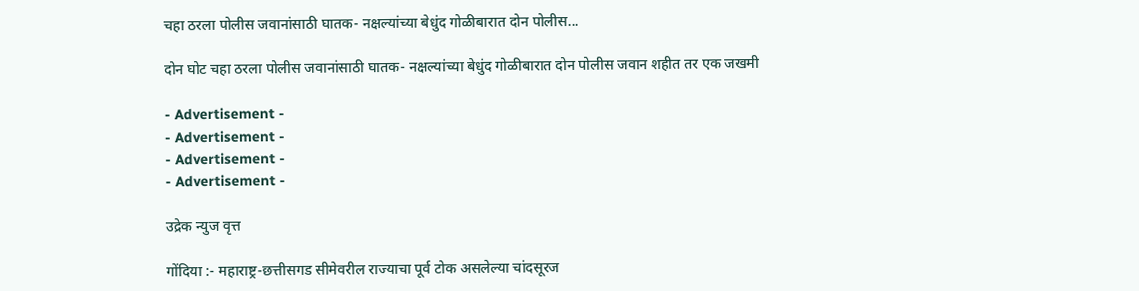चहा ठरला पोलीस जवानांसाठी घातक- नक्षल्यांच्या बेधुंद गोळीबारात दोन पोलीस...

दोन घोट चहा ठरला पोलीस जवानांसाठी घातक- नक्षल्यांच्या बेधुंद गोळीबारात दोन पोलीस जवान शहीत तर एक जखमी

- Advertisement -
- Advertisement -
- Advertisement -
- Advertisement -

उद्रेक न्युज वृत्त

गोंदिया :- महाराष्ट्र-छत्तीसगड सीमेवरील राज्याचा पूर्व टोक असलेल्या चांदसूरज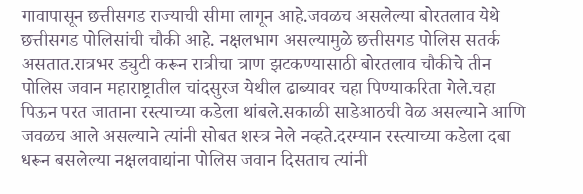गावापासून छत्तीसगड राज्याची सीमा लागून आहे.जवळच असलेल्या बोरतलाव येथे छत्तीसगड पोलिसांची चौकी आहे. नक्षलभाग असल्यामुळे छत्तीसगड पोलिस सतर्क असतात.रात्रभर ड्युटी करून रात्रीचा त्राण झटकण्यासाठी बोरतलाव चौकीचे तीन पोलिस जवान महाराष्ट्रातील चांदसुरज येथील ढाब्यावर चहा पिण्याकरिता गेले.चहा पिऊन परत जाताना रस्त्याच्या कडेला थांबले.सकाळी साडेआठची वेळ असल्याने आणि जवळच आले असल्याने त्यांनी सोबत शस्त्र नेले नव्हते.दरम्यान रस्त्याच्या कडेला दबा धरून बसलेल्या नक्षलवाद्यांना पोलिस जवान दिसताच त्यांनी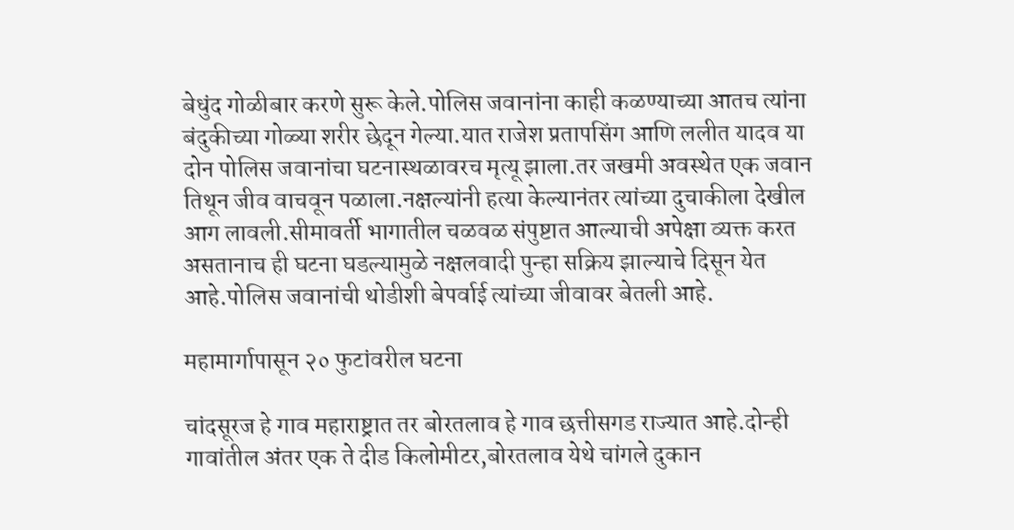बेधुंद गोळीबार करणे सुरू केले.पोलिस जवानांना काही कळण्याच्या आतच त्यांना बंदुकीच्या गोळ्या शरीर छेदून गेल्या.यात राजेश प्रतापसिंग आणि ललीत यादव या दोन पोलिस जवानांचा घटनास्थळावरच मृत्यू झाला.तर जखमी अवस्थेत एक जवान तिथून जीव वाचवून पळाला.नक्षल्यांनी हत्या केल्यानंतर त्यांच्या दुचाकीला देखील आग लावली.सीमावर्ती भागातील चळवळ संपुष्टात आल्याची अपेक्षा व्यक्त करत असतानाच ही घटना घडल्यामुळे नक्षलवादी पुन्हा सक्रिय झाल्याचे दिसून येत आहे.पोलिस जवानांची थोडीशी बेपर्वाई त्यांच्या जीवावर बेतली आहे.

महामार्गापासून २० फुटांवरील घटना

चांदसूरज हे गाव महाराष्ट्रात तर बोरतलाव हे गाव छत्तीसगड राज्यात आहे.दोन्ही गावांतील अंतर एक ते दीड किलोमीटर,बोरतलाव येथे चांगले दुकान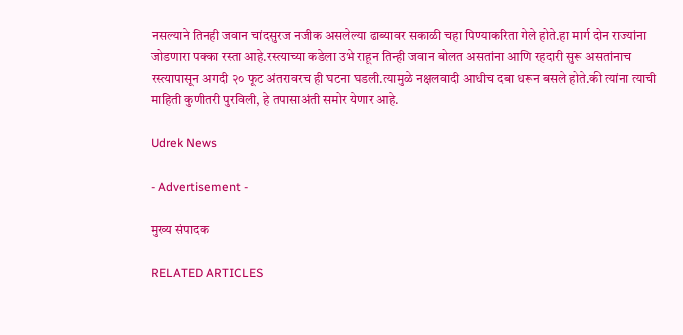नसल्याने तिनही जवान चांदसुरज नजीक असलेल्या ढाब्यावर सकाळी चहा पिण्याकरिता गेले होते.हा मार्ग दोन राज्यांना जोडणारा पक्का रस्ता आहे.रस्त्याच्या कडेला उभे राहून तिन्ही जवान बोलत असतांना आणि रहदारी सुरू असतांनाच रस्त्यापासून अगदी २० फूट अंतरावरच ही घटना घडली.त्यामुळे नक्षलवादी आधीच दबा धरून बसले होते.की त्यांना त्याची माहिती कुणीतरी पुरविली, हे तपासाअंती समोर येणार आहे.

Udrek News

- Advertisement -

मुख्य संपादक

RELATED ARTICLES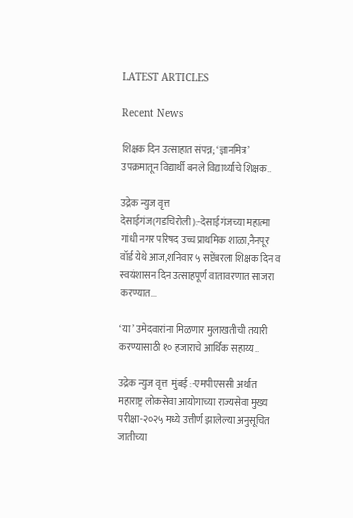LATEST ARTICLES

Recent News

शिक्षक दिन उत्साहात संपन्न; ‘ज्ञानमित्र’ उपक्रमातून विद्यार्थी बनले विद्यार्थ्यांचे शिक्षक..

उद्रेक न्युज वृत्त  देसाईगंज(गडचिरोली):-देसाईगंजच्या महात्मा गांधी नगर परिषद उच्च प्राथमिक शाळा,नैनपूर वॉर्ड येथे आज,शनिवार ५ सप्टेंबरला शिक्षक दिन व स्वयंशासन दिन उत्साहपूर्ण वातावरणात साजरा करण्यात...

‘या’ उमेदवारांना मिळणार मुलाखतीची तयारी करण्यासाठी १० हजाराचे आर्थिक सहाय्य..

उद्रेक न्युज वृत्त  मुंबई :-एमपीएससी अर्थात महाराष्ट्र लोकसेवा आयोगाच्या राज्यसेवा मुख्य परीक्षा-२०२५ मध्ये उत्तीर्ण झालेल्या अनुसूचित जातीच्या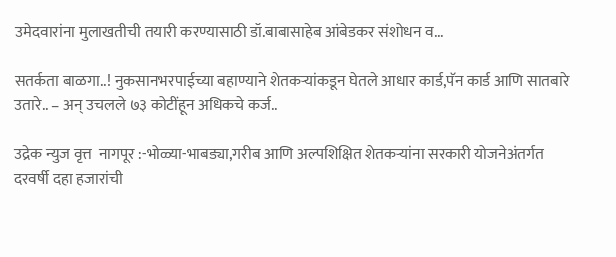उमेदवारांना मुलाखतीची तयारी करण्यासाठी डॉ.बाबासाहेब आंबेडकर संशोधन व...

सतर्कता बाळगा..! नुकसानभरपाईच्या बहाण्याने शेतकऱ्यांकडून घेतले आधार कार्ड,पॅन कार्ड आणि सातबारे उतारे.. – अन् उचलले ७३ कोटींहून अधिकचे कर्ज..

उद्रेक न्युज वृत्त  नागपूर :-भोळ्या-भाबड्या,गरीब आणि अल्पशिक्षित शेतकऱ्यांना सरकारी योजनेअंतर्गत दरवर्षी दहा हजारांची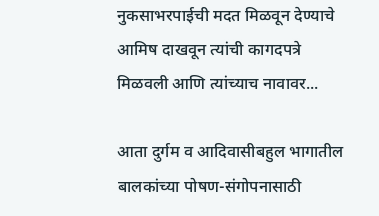नुकसाभरपाईची मदत मिळवून देण्याचे आमिष दाखवून त्यांची कागदपत्रे मिळवली आणि त्यांच्याच नावावर...

आता दुर्गम व आदिवासीबहुल भागातील बालकांच्या पोषण-संगोपनासाठी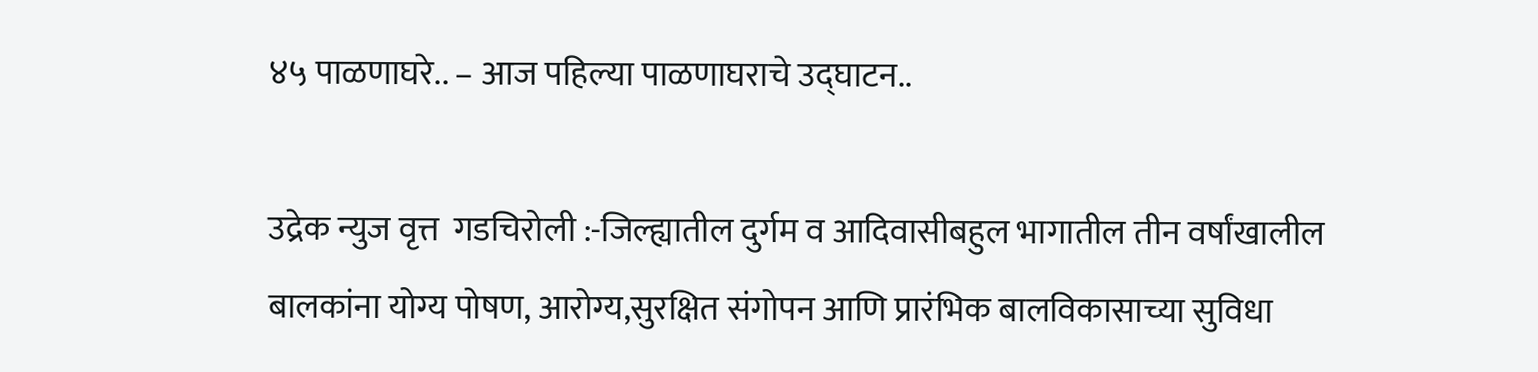४५ पाळणाघरे.. – आज पहिल्या पाळणाघराचे उद्घाटन..

उद्रेक न्युज वृत्त  गडचिरोली :-जिल्ह्यातील दुर्गम व आदिवासीबहुल भागातील तीन वर्षांखालील बालकांना योग्य पोषण, आरोग्य,सुरक्षित संगोपन आणि प्रारंभिक बालविकासाच्या सुविधा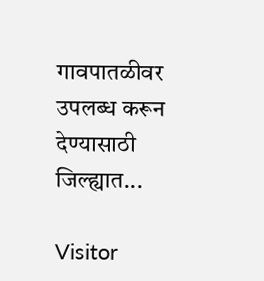गावपातळीवर उपलब्ध करून देण्यासाठी जिल्ह्यात...

Visitor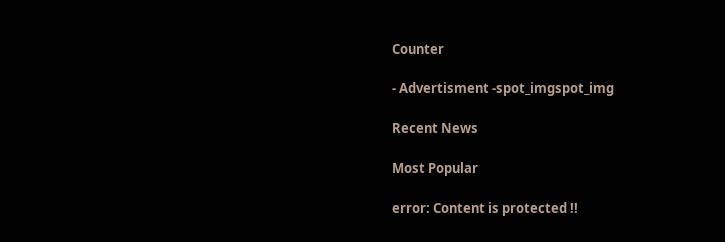Counter

- Advertisment -spot_imgspot_img

Recent News

Most Popular

error: Content is protected !!